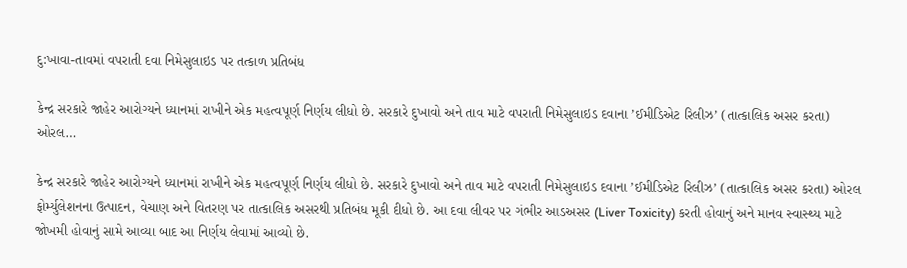દુ:ખાવા-તાવમાં વપરાતી દવા નિમેસુલાઇડ પર તત્કાળ પ્રતિબંધ

કેન્દ્ર સરકારે જાહેર આરોગ્યને ધ્યાનમાં રાખીને એક મહત્વપૂર્ણ નિર્ણય લીધો છે. સરકારે દુખાવો અને તાવ માટે વપરાતી નિમેસુલાઇડ દવાના ’ઈમીડિએટ રિલીઝ’ (તાત્કાલિક અસર કરતા) ઓરલ…

કેન્દ્ર સરકારે જાહેર આરોગ્યને ધ્યાનમાં રાખીને એક મહત્વપૂર્ણ નિર્ણય લીધો છે. સરકારે દુખાવો અને તાવ માટે વપરાતી નિમેસુલાઇડ દવાના ’ઈમીડિએટ રિલીઝ’ (તાત્કાલિક અસર કરતા) ઓરલ ફોર્મ્યુલેશનના ઉત્પાદન, વેચાણ અને વિતરણ પર તાત્કાલિક અસરથી પ્રતિબંધ મૂકી દીધો છે. આ દવા લીવર પર ગંભીર આડઅસર (Liver Toxicity) કરતી હોવાનું અને માનવ સ્વાસ્થ્ય માટે જોખમી હોવાનું સામે આવ્યા બાદ આ નિર્ણય લેવામાં આવ્યો છે.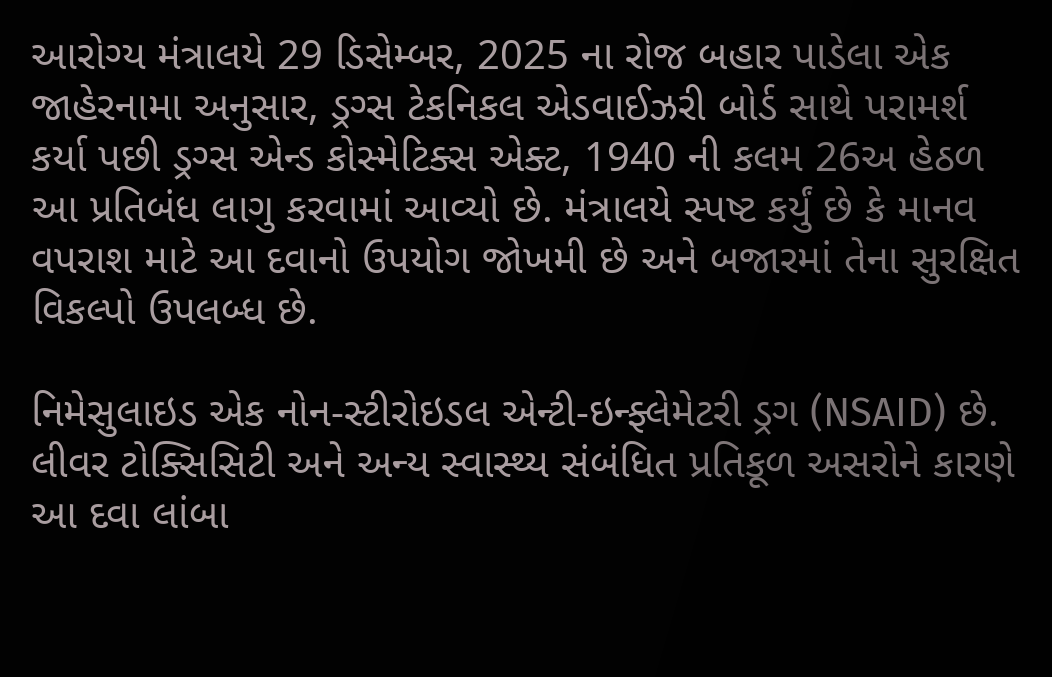આરોગ્ય મંત્રાલયે 29 ડિસેમ્બર, 2025 ના રોજ બહાર પાડેલા એક જાહેરનામા અનુસાર, ડ્રગ્સ ટેકનિકલ એડવાઈઝરી બોર્ડ સાથે પરામર્શ કર્યા પછી ડ્રગ્સ એન્ડ કોસ્મેટિક્સ એક્ટ, 1940 ની કલમ 26અ હેઠળ આ પ્રતિબંધ લાગુ કરવામાં આવ્યો છે. મંત્રાલયે સ્પષ્ટ કર્યું છે કે માનવ વપરાશ માટે આ દવાનો ઉપયોગ જોખમી છે અને બજારમાં તેના સુરક્ષિત વિકલ્પો ઉપલબ્ધ છે.

નિમેસુલાઇડ એક નોન-સ્ટીરોઇડલ એન્ટી-ઇન્ફ્લેમેટરી ડ્રગ (NSAID) છે.
લીવર ટોક્સિસિટી અને અન્ય સ્વાસ્થ્ય સંબંધિત પ્રતિકૂળ અસરોને કારણે આ દવા લાંબા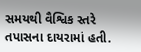સમયથી વૈશ્વિક સ્તરે તપાસના દાયરામાં હતી.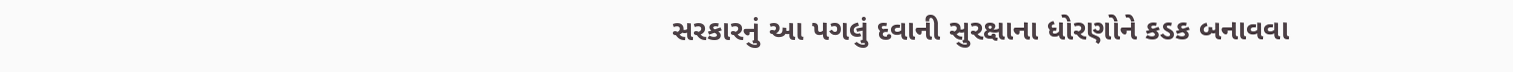સરકારનું આ પગલું દવાની સુરક્ષાના ધોરણોને કડક બનાવવા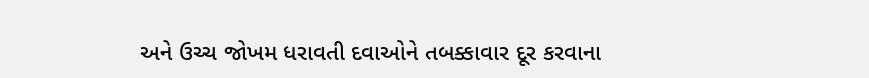અને ઉચ્ચ જોખમ ધરાવતી દવાઓને તબક્કાવાર દૂર કરવાના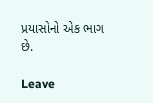પ્રયાસોનો એક ભાગ છે.

Leave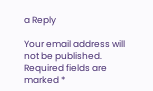a Reply

Your email address will not be published. Required fields are marked *